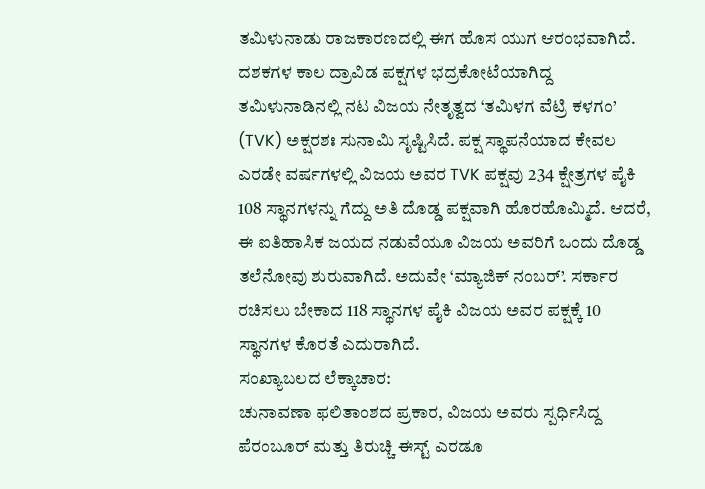ತಮಿಳುನಾಡು ರಾಜಕಾರಣದಲ್ಲಿ ಈಗ ಹೊಸ ಯುಗ ಆರಂಭವಾಗಿದೆ. ದಶಕಗಳ ಕಾಲ ದ್ರಾವಿಡ ಪಕ್ಷಗಳ ಭದ್ರಕೋಟೆಯಾಗಿದ್ದ ತಮಿಳುನಾಡಿನಲ್ಲಿ ನಟ ವಿಜಯ ನೇತೃತ್ವದ ‘ತಮಿಳಗ ವೆಟ್ರಿ ಕಳಗಂ’ (TVK) ಅಕ್ಷರಶಃ ಸುನಾಮಿ ಸೃಷ್ಟಿಸಿದೆ. ಪಕ್ಷ ಸ್ಥಾಪನೆಯಾದ ಕೇವಲ ಎರಡೇ ವರ್ಷಗಳಲ್ಲಿ ವಿಜಯ ಅವರ TVK ಪಕ್ಷವು 234 ಕ್ಷೇತ್ರಗಳ ಪೈಕಿ 108 ಸ್ಥಾನಗಳನ್ನು ಗೆದ್ದು ಅತಿ ದೊಡ್ಡ ಪಕ್ಷವಾಗಿ ಹೊರಹೊಮ್ಮಿದೆ. ಆದರೆ, ಈ ಐತಿಹಾಸಿಕ ಜಯದ ನಡುವೆಯೂ ವಿಜಯ ಅವರಿಗೆ ಒಂದು ದೊಡ್ಡ ತಲೆನೋವು ಶುರುವಾಗಿದೆ. ಅದುವೇ ‘ಮ್ಯಾಜಿಕ್ ನಂಬರ್’. ಸರ್ಕಾರ ರಚಿಸಲು ಬೇಕಾದ 118 ಸ್ಥಾನಗಳ ಪೈಕಿ ವಿಜಯ ಅವರ ಪಕ್ಷಕ್ಕೆ 10 ಸ್ಥಾನಗಳ ಕೊರತೆ ಎದುರಾಗಿದೆ.
ಸಂಖ್ಯಾಬಲದ ಲೆಕ್ಕಾಚಾರ:
ಚುನಾವಣಾ ಫಲಿತಾಂಶದ ಪ್ರಕಾರ, ವಿಜಯ ಅವರು ಸ್ಪರ್ಧಿಸಿದ್ದ ಪೆರಂಬೂರ್ ಮತ್ತು ತಿರುಚ್ಚಿ ಈಸ್ಟ್ ಎರಡೂ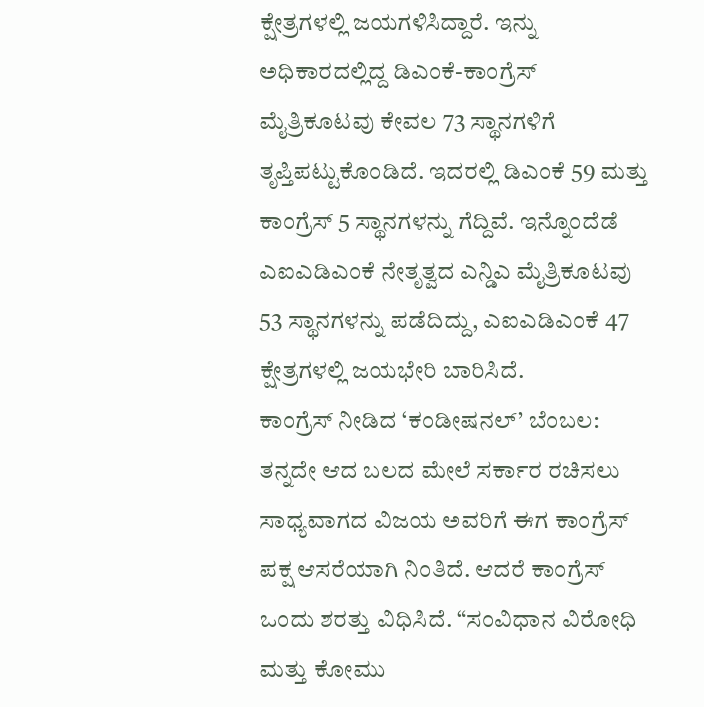ಕ್ಷೇತ್ರಗಳಲ್ಲಿ ಜಯಗಳಿಸಿದ್ದಾರೆ. ಇನ್ನು ಅಧಿಕಾರದಲ್ಲಿದ್ದ ಡಿಎಂಕೆ-ಕಾಂಗ್ರೆಸ್ ಮೈತ್ರಿಕೂಟವು ಕೇವಲ 73 ಸ್ಥಾನಗಳಿಗೆ ತೃಪ್ತಿಪಟ್ಟುಕೊಂಡಿದೆ. ಇದರಲ್ಲಿ ಡಿಎಂಕೆ 59 ಮತ್ತು ಕಾಂಗ್ರೆಸ್ 5 ಸ್ಥಾನಗಳನ್ನು ಗೆದ್ದಿವೆ. ಇನ್ನೊಂದೆಡೆ ಎಐಎಡಿಎಂಕೆ ನೇತೃತ್ವದ ಎನ್ಡಿಎ ಮೈತ್ರಿಕೂಟವು 53 ಸ್ಥಾನಗಳನ್ನು ಪಡೆದಿದ್ದು, ಎಐಎಡಿಎಂಕೆ 47 ಕ್ಷೇತ್ರಗಳಲ್ಲಿ ಜಯಭೇರಿ ಬಾರಿಸಿದೆ.
ಕಾಂಗ್ರೆಸ್ ನೀಡಿದ ‘ಕಂಡೀಷನಲ್’ ಬೆಂಬಲ:
ತನ್ನದೇ ಆದ ಬಲದ ಮೇಲೆ ಸರ್ಕಾರ ರಚಿಸಲು ಸಾಧ್ಯವಾಗದ ವಿಜಯ ಅವರಿಗೆ ಈಗ ಕಾಂಗ್ರೆಸ್ ಪಕ್ಷ ಆಸರೆಯಾಗಿ ನಿಂತಿದೆ. ಆದರೆ ಕಾಂಗ್ರೆಸ್ ಒಂದು ಶರತ್ತು ವಿಧಿಸಿದೆ. “ಸಂವಿಧಾನ ವಿರೋಧಿ ಮತ್ತು ಕೋಮು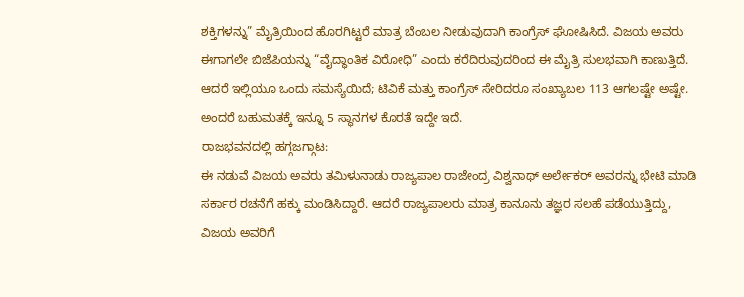ಶಕ್ತಿಗಳನ್ನು” ಮೈತ್ರಿಯಿಂದ ಹೊರಗಿಟ್ಟರೆ ಮಾತ್ರ ಬೆಂಬಲ ನೀಡುವುದಾಗಿ ಕಾಂಗ್ರೆಸ್ ಘೋಷಿಸಿದೆ. ವಿಜಯ ಅವರು ಈಗಾಗಲೇ ಬಿಜೆಪಿಯನ್ನು “ವೈದ್ಧಾಂತಿಕ ವಿರೋಧಿ” ಎಂದು ಕರೆದಿರುವುದರಿಂದ ಈ ಮೈತ್ರಿ ಸುಲಭವಾಗಿ ಕಾಣುತ್ತಿದೆ. ಆದರೆ ಇಲ್ಲಿಯೂ ಒಂದು ಸಮಸ್ಯೆಯಿದೆ; ಟಿವಿಕೆ ಮತ್ತು ಕಾಂಗ್ರೆಸ್ ಸೇರಿದರೂ ಸಂಖ್ಯಾಬಲ 113 ಆಗಲಷ್ಟೇ ಅಷ್ಟೇ. ಅಂದರೆ ಬಹುಮತಕ್ಕೆ ಇನ್ನೂ 5 ಸ್ಥಾನಗಳ ಕೊರತೆ ಇದ್ದೇ ಇದೆ.
ರಾಜಭವನದಲ್ಲಿ ಹಗ್ಗಜಗ್ಗಾಟ:
ಈ ನಡುವೆ ವಿಜಯ ಅವರು ತಮಿಳುನಾಡು ರಾಜ್ಯಪಾಲ ರಾಜೇಂದ್ರ ವಿಶ್ವನಾಥ್ ಅರ್ಲೇಕರ್ ಅವರನ್ನು ಭೇಟಿ ಮಾಡಿ ಸರ್ಕಾರ ರಚನೆಗೆ ಹಕ್ಕು ಮಂಡಿಸಿದ್ದಾರೆ. ಆದರೆ ರಾಜ್ಯಪಾಲರು ಮಾತ್ರ ಕಾನೂನು ತಜ್ಞರ ಸಲಹೆ ಪಡೆಯುತ್ತಿದ್ದು, ವಿಜಯ ಅವರಿಗೆ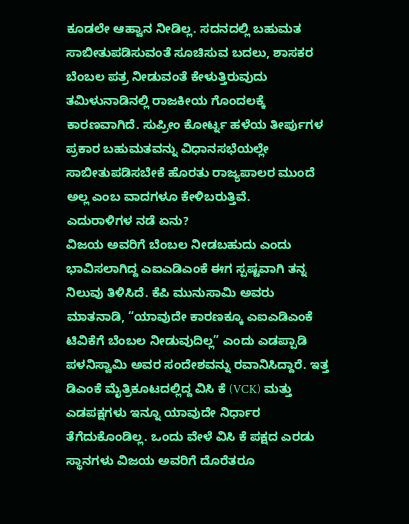ಕೂಡಲೇ ಆಹ್ವಾನ ನೀಡಿಲ್ಲ. ಸದನದಲ್ಲಿ ಬಹುಮತ ಸಾಬೀತುಪಡಿಸುವಂತೆ ಸೂಚಿಸುವ ಬದಲು, ಶಾಸಕರ ಬೆಂಬಲ ಪತ್ರ ನೀಡುವಂತೆ ಕೇಳುತ್ತಿರುವುದು ತಮಿಳುನಾಡಿನಲ್ಲಿ ರಾಜಕೀಯ ಗೊಂದಲಕ್ಕೆ ಕಾರಣವಾಗಿದೆ. ಸುಪ್ರೀಂ ಕೋರ್ಟ್ನ ಹಳೆಯ ತೀರ್ಪುಗಳ ಪ್ರಕಾರ ಬಹುಮತವನ್ನು ವಿಧಾನಸಭೆಯಲ್ಲೇ ಸಾಬೀತುಪಡಿಸಬೇಕೆ ಹೊರತು ರಾಜ್ಯಪಾಲರ ಮುಂದೆ ಅಲ್ಲ ಎಂಬ ವಾದಗಳೂ ಕೇಳಿಬರುತ್ತಿವೆ.
ಎದುರಾಳಿಗಳ ನಡೆ ಏನು?
ವಿಜಯ ಅವರಿಗೆ ಬೆಂಬಲ ನೀಡಬಹುದು ಎಂದು ಭಾವಿಸಲಾಗಿದ್ದ ಎಐಎಡಿಎಂಕೆ ಈಗ ಸ್ಪಷ್ಟವಾಗಿ ತನ್ನ ನಿಲುವು ತಿಳಿಸಿದೆ. ಕೆಪಿ ಮುನುಸಾಮಿ ಅವರು ಮಾತನಾಡಿ, “ಯಾವುದೇ ಕಾರಣಕ್ಕೂ ಎಐಎಡಿಎಂಕೆ ಟಿವಿಕೆಗೆ ಬೆಂಬಲ ನೀಡುವುದಿಲ್ಲ” ಎಂದು ಎಡಪ್ಪಾಡಿ ಪಳನಿಸ್ವಾಮಿ ಅವರ ಸಂದೇಶವನ್ನು ರವಾನಿಸಿದ್ದಾರೆ. ಇತ್ತ ಡಿಎಂಕೆ ಮೈತ್ರಿಕೂಟದಲ್ಲಿದ್ದ ವಿಸಿ ಕೆ (VCK) ಮತ್ತು ಎಡಪಕ್ಷಗಳು ಇನ್ನೂ ಯಾವುದೇ ನಿರ್ಧಾರ ತೆಗೆದುಕೊಂಡಿಲ್ಲ. ಒಂದು ವೇಳೆ ವಿಸಿ ಕೆ ಪಕ್ಷದ ಎರಡು ಸ್ಥಾನಗಳು ವಿಜಯ ಅವರಿಗೆ ದೊರೆತರೂ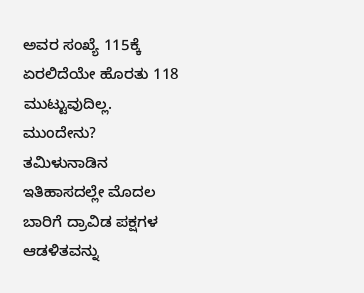ಅವರ ಸಂಖ್ಯೆ 115ಕ್ಕೆ ಏರಲಿದೆಯೇ ಹೊರತು 118 ಮುಟ್ಟುವುದಿಲ್ಲ.
ಮುಂದೇನು?
ತಮಿಳುನಾಡಿನ ಇತಿಹಾಸದಲ್ಲೇ ಮೊದಲ ಬಾರಿಗೆ ದ್ರಾವಿಡ ಪಕ್ಷಗಳ ಆಡಳಿತವನ್ನು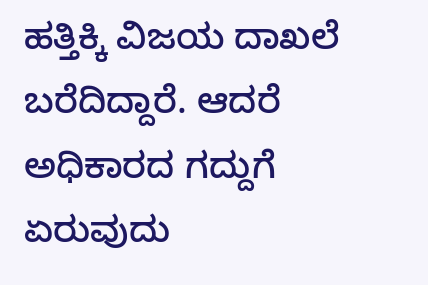ಹತ್ತಿಕ್ಕಿ ವಿಜಯ ದಾಖಲೆ ಬರೆದಿದ್ದಾರೆ. ಆದರೆ ಅಧಿಕಾರದ ಗದ್ದುಗೆ ಏರುವುದು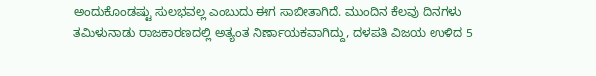ಅಂದುಕೊಂಡಷ್ಟು ಸುಲಭವಲ್ಲ ಎಂಬುದು ಈಗ ಸಾಬೀತಾಗಿದೆ. ಮುಂದಿನ ಕೆಲವು ದಿನಗಳು ತಮಿಳುನಾಡು ರಾಜಕಾರಣದಲ್ಲಿ ಅತ್ಯಂತ ನಿರ್ಣಾಯಕವಾಗಿದ್ದು, ದಳಪತಿ ವಿಜಯ ಉಳಿದ 5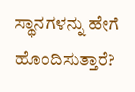ಸ್ಥಾನಗಳನ್ನು ಹೇಗೆ ಹೊಂದಿಸುತ್ತಾರೆ?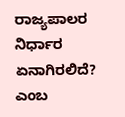ರಾಜ್ಯಪಾಲರ ನಿರ್ಧಾರ ಏನಾಗಿರಲಿದೆ? ಎಂಬ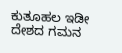ಕುತೂಹಲ ಇಡೀ ದೇಶದ ಗಮನ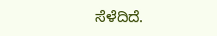ಸೆಳೆದಿದೆ.